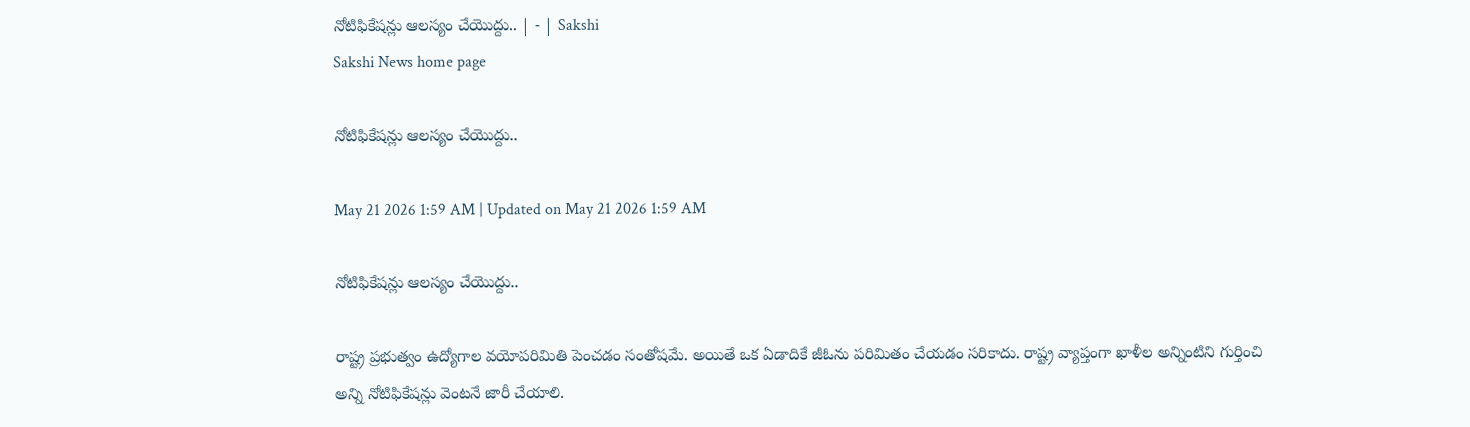నోటిఫికేషన్లు ఆలస్యం చేయొద్దు.. | - | Sakshi
Sakshi News home page

నోటిఫికేషన్లు ఆలస్యం చేయొద్దు..

May 21 2026 1:59 AM | Updated on May 21 2026 1:59 AM

నోటిఫికేషన్లు ఆలస్యం చేయొద్దు..

రాష్ట్ర ప్రభుత్వం ఉద్యోగాల వయోపరిమితి పెంచడం సంతోషమే. అయితే ఒక ఏడాదికే జీఓను పరిమితం చేయడం సరికాదు. రాష్ట్ర వ్యాప్తంగా ఖాళీల అన్నింటిని గుర్తించి అన్ని నోటిఫికేషన్లు వెంటనే జారీ చేయాలి.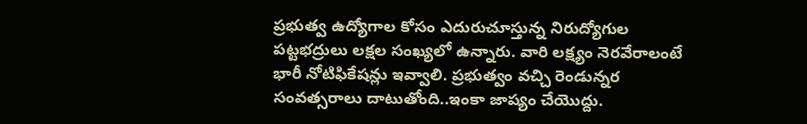ప్రభుత్వ ఉద్యోగాల కోసం ఎదురుచూస్తున్న నిరుద్యోగుల పట్టభద్రులు లక్షల సంఖ్యలో ఉన్నారు. వారి లక్ష్యం నెరవేరాలంటే భారీ నోటిఫికేషన్లు ఇవ్వాలి. ప్రభుత్వం వచ్చి రెండున్నర సంవత్సరాలు దాటుతోంది..ఇంకా జాప్యం చేయొద్దు.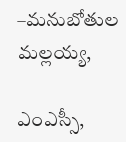–మనుబోతుల మల్లయ్య,

ఎంఎస్సీ,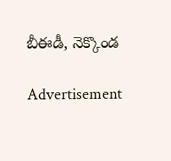బీఈడీ, నెక్కొండ

Advertisement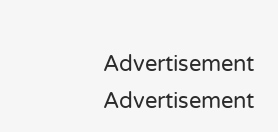Advertisement
Advertisement